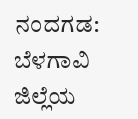ನಂದಗಡ: ಬೆಳಗಾವಿ ಜಿಲ್ಲೆಯ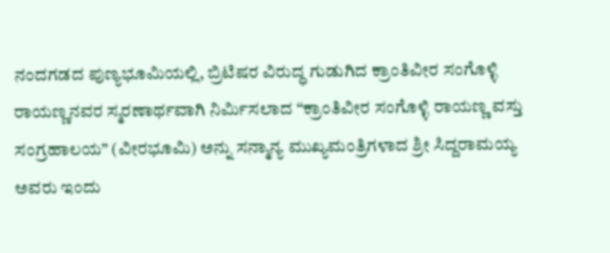ನಂದಗಡದ ಪುಣ್ಯಭೂಮಿಯಲ್ಲಿ, ಬ್ರಿಟಿಷರ ವಿರುದ್ಧ ಗುಡುಗಿದ ಕ್ರಾಂತಿವೀರ ಸಂಗೊಳ್ಳಿ ರಾಯಣ್ಣನವರ ಸ್ಮರಣಾರ್ಥವಾಗಿ ನಿರ್ಮಿಸಲಾದ “ಕ್ರಾಂತಿವೀರ ಸಂಗೊಳ್ಳಿ ರಾಯಣ್ಣ ವಸ್ತು ಸಂಗ್ರಹಾಲಯ” (ವೀರಭೂಮಿ) ಅನ್ನು ಸನ್ಮಾನ್ಯ ಮುಖ್ಯಮಂತ್ರಿಗಳಾದ ಶ್ರೀ ಸಿದ್ದರಾಮಯ್ಯ ಅವರು ಇಂದು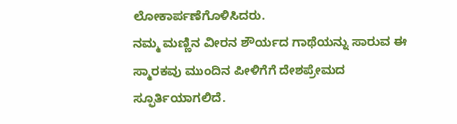ಲೋಕಾರ್ಪಣೆಗೊಳಿಸಿದರು.
ನಮ್ಮ ಮಣ್ಣಿನ ವೀರನ ಶೌರ್ಯದ ಗಾಥೆಯನ್ನು ಸಾರುವ ಈ ಸ್ಮಾರಕವು ಮುಂದಿನ ಪೀಳಿಗೆಗೆ ದೇಶಪ್ರೇಮದ ಸ್ಫೂರ್ತಿಯಾಗಲಿದೆ.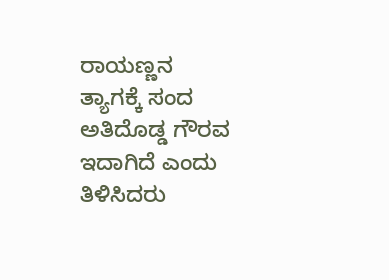ರಾಯಣ್ಣನ ತ್ಯಾಗಕ್ಕೆ ಸಂದ ಅತಿದೊಡ್ಡ ಗೌರವ ಇದಾಗಿದೆ ಎಂದು ತಿಳಿಸಿದರು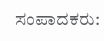ಸಂಪಾದಕರು: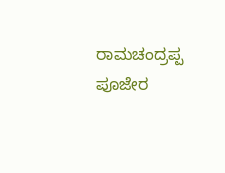ರಾಮಚಂದ್ರಪ್ಪ ಪೂಜೇರ